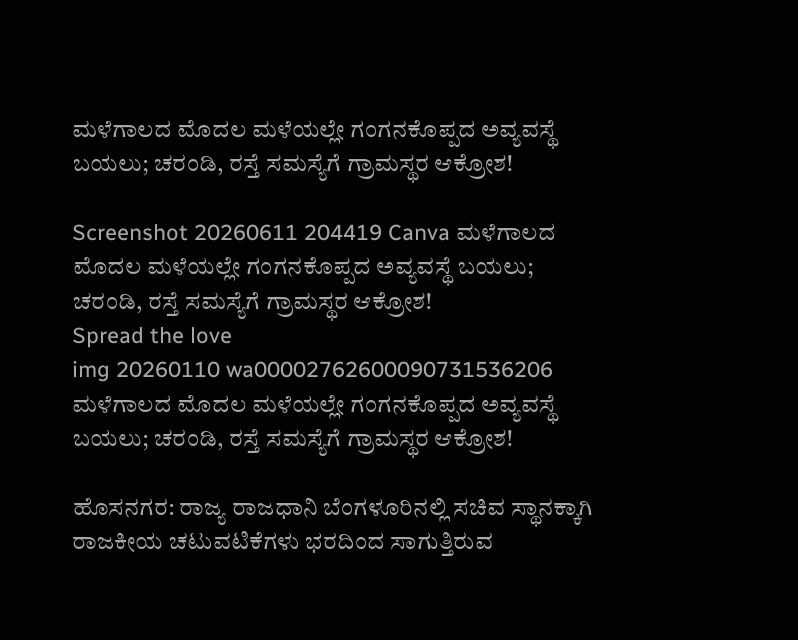ಮಳೆಗಾಲದ ಮೊದಲ ಮಳೆಯಲ್ಲೇ ಗಂಗನಕೊಪ್ಪದ ಅವ್ಯವಸ್ಥೆ ಬಯಲು; ಚರಂಡಿ, ರಸ್ತೆ ಸಮಸ್ಯೆಗೆ ಗ್ರಾಮಸ್ಥರ ಆಕ್ರೋಶ!

Screenshot 20260611 204419 Canva ಮಳೆಗಾಲದ ಮೊದಲ ಮಳೆಯಲ್ಲೇ ಗಂಗನಕೊಪ್ಪದ ಅವ್ಯವಸ್ಥೆ ಬಯಲು; ಚರಂಡಿ, ರಸ್ತೆ ಸಮಸ್ಯೆಗೆ ಗ್ರಾಮಸ್ಥರ ಆಕ್ರೋಶ!
Spread the love
img 20260110 wa00002762600090731536206 ಮಳೆಗಾಲದ ಮೊದಲ ಮಳೆಯಲ್ಲೇ ಗಂಗನಕೊಪ್ಪದ ಅವ್ಯವಸ್ಥೆ ಬಯಲು; ಚರಂಡಿ, ರಸ್ತೆ ಸಮಸ್ಯೆಗೆ ಗ್ರಾಮಸ್ಥರ ಆಕ್ರೋಶ!

ಹೊಸನಗರ: ರಾಜ್ಯ ರಾಜಧಾನಿ ಬೆಂಗಳೂರಿನಲ್ಲಿ ಸಚಿವ ಸ್ಥಾನಕ್ಕಾಗಿ ರಾಜಕೀಯ ಚಟುವಟಿಕೆಗಳು ಭರದಿಂದ ಸಾಗುತ್ತಿರುವ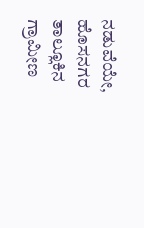ನಡುವೆಯೇ, ಹೊಸನಗರ ತಾಲ್ಲೂಕಿನ ಗ್ರಾಮೀಣ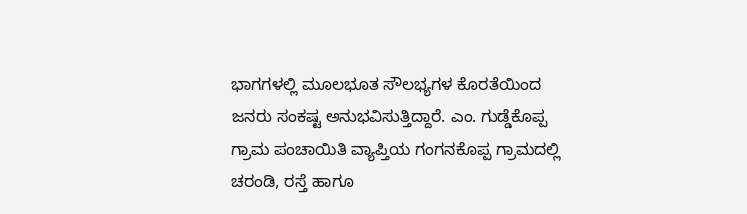ಭಾಗಗಳಲ್ಲಿ ಮೂಲಭೂತ ಸೌಲಭ್ಯಗಳ ಕೊರತೆಯಿಂದ ಜನರು ಸಂಕಷ್ಟ ಅನುಭವಿಸುತ್ತಿದ್ದಾರೆ. ಎಂ. ಗುಡ್ಡೆಕೊಪ್ಪ ಗ್ರಾಮ ಪಂಚಾಯಿತಿ ವ್ಯಾಪ್ತಿಯ ಗಂಗನಕೊಪ್ಪ ಗ್ರಾಮದಲ್ಲಿ ಚರಂಡಿ, ರಸ್ತೆ ಹಾಗೂ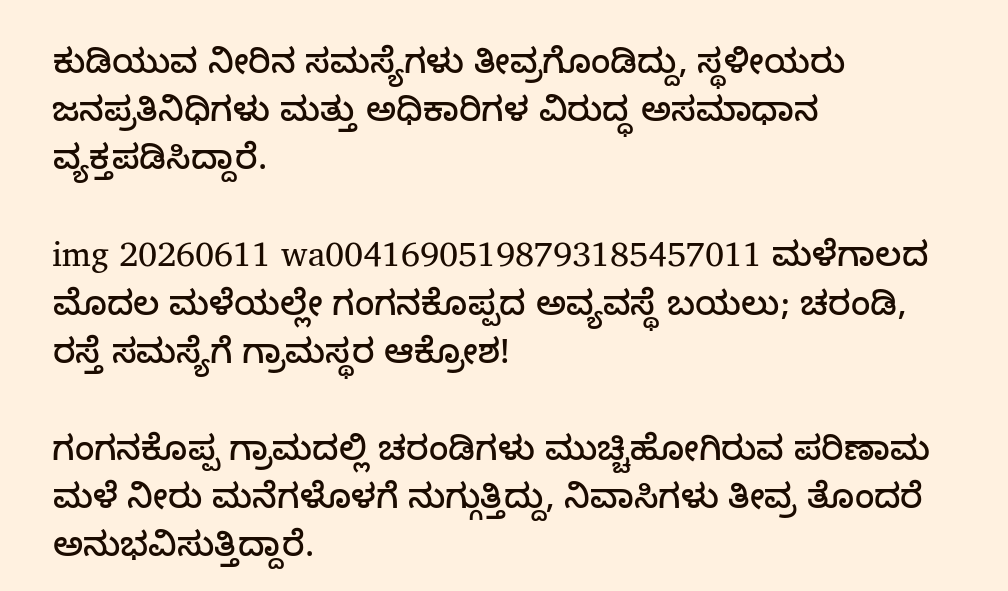ಕುಡಿಯುವ ನೀರಿನ ಸಮಸ್ಯೆಗಳು ತೀವ್ರಗೊಂಡಿದ್ದು, ಸ್ಥಳೀಯರು ಜನಪ್ರತಿನಿಧಿಗಳು ಮತ್ತು ಅಧಿಕಾರಿಗಳ ವಿರುದ್ಧ ಅಸಮಾಧಾನ ವ್ಯಕ್ತಪಡಿಸಿದ್ದಾರೆ.

img 20260611 wa00416905198793185457011 ಮಳೆಗಾಲದ ಮೊದಲ ಮಳೆಯಲ್ಲೇ ಗಂಗನಕೊಪ್ಪದ ಅವ್ಯವಸ್ಥೆ ಬಯಲು; ಚರಂಡಿ, ರಸ್ತೆ ಸಮಸ್ಯೆಗೆ ಗ್ರಾಮಸ್ಥರ ಆಕ್ರೋಶ!

ಗಂಗನಕೊಪ್ಪ ಗ್ರಾಮದಲ್ಲಿ ಚರಂಡಿಗಳು ಮುಚ್ಚಿಹೋಗಿರುವ ಪರಿಣಾಮ ಮಳೆ ನೀರು ಮನೆಗಳೊಳಗೆ ನುಗ್ಗುತ್ತಿದ್ದು, ನಿವಾಸಿಗಳು ತೀವ್ರ ತೊಂದರೆ ಅನುಭವಿಸುತ್ತಿದ್ದಾರೆ.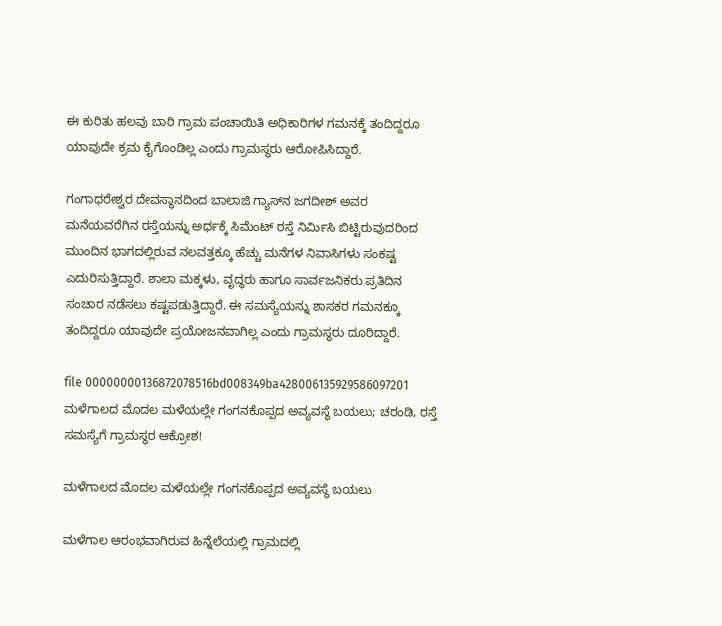ಈ ಕುರಿತು ಹಲವು ಬಾರಿ ಗ್ರಾಮ ಪಂಚಾಯಿತಿ ಅಧಿಕಾರಿಗಳ ಗಮನಕ್ಕೆ ತಂದಿದ್ದರೂ ಯಾವುದೇ ಕ್ರಮ ಕೈಗೊಂಡಿಲ್ಲ ಎಂದು ಗ್ರಾಮಸ್ಥರು ಆರೋಪಿಸಿದ್ದಾರೆ.

ಗಂಗಾಧರೇಶ್ವರ ದೇವಸ್ಥಾನದಿಂದ ಬಾಲಾಜಿ ಗ್ಯಾಸ್‌ನ ಜಗದೀಶ್ ಅವರ ಮನೆಯವರೆಗಿನ ರಸ್ತೆಯನ್ನು ಅರ್ಧಕ್ಕೆ ಸಿಮೆಂಟ್ ರಸ್ತೆ ನಿರ್ಮಿಸಿ ಬಿಟ್ಟಿರುವುದರಿಂದ ಮುಂದಿನ ಭಾಗದಲ್ಲಿರುವ ನಲವತ್ತಕ್ಕೂ ಹೆಚ್ಚು ಮನೆಗಳ ನಿವಾಸಿಗಳು ಸಂಕಷ್ಟ ಎದುರಿಸುತ್ತಿದ್ದಾರೆ. ಶಾಲಾ ಮಕ್ಕಳು, ವೃದ್ಧರು ಹಾಗೂ ಸಾರ್ವಜನಿಕರು ಪ್ರತಿದಿನ ಸಂಚಾರ ನಡೆಸಲು ಕಷ್ಟಪಡುತ್ತಿದ್ದಾರೆ. ಈ ಸಮಸ್ಯೆಯನ್ನು ಶಾಸಕರ ಗಮನಕ್ಕೂ ತಂದಿದ್ದರೂ ಯಾವುದೇ ಪ್ರಯೋಜನವಾಗಿಲ್ಲ ಎಂದು ಗ್ರಾಮಸ್ಥರು ದೂರಿದ್ದಾರೆ.

file 00000000136872078516bd008349ba428006135929586097201 ಮಳೆಗಾಲದ ಮೊದಲ ಮಳೆಯಲ್ಲೇ ಗಂಗನಕೊಪ್ಪದ ಅವ್ಯವಸ್ಥೆ ಬಯಲು; ಚರಂಡಿ, ರಸ್ತೆ ಸಮಸ್ಯೆಗೆ ಗ್ರಾಮಸ್ಥರ ಆಕ್ರೋಶ!

ಮಳೆಗಾಲದ ಮೊದಲ ಮಳೆಯಲ್ಲೇ ಗಂಗನಕೊಪ್ಪದ ಅವ್ಯವಸ್ಥೆ ಬಯಲು

ಮಳೆಗಾಲ ಆರಂಭವಾಗಿರುವ ಹಿನ್ನೆಲೆಯಲ್ಲಿ ಗ್ರಾಮದಲ್ಲಿ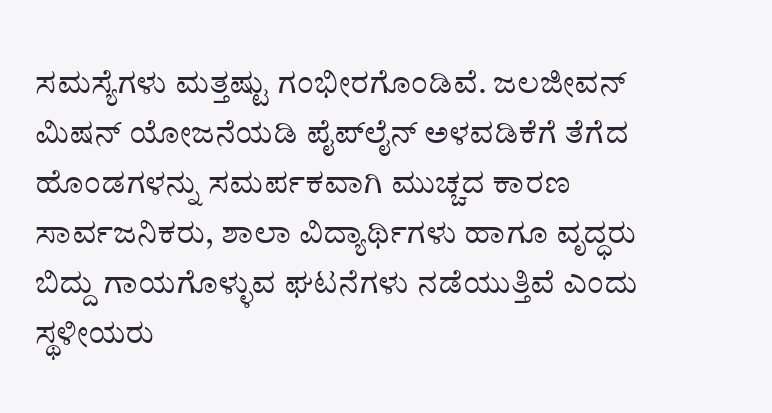ಸಮಸ್ಯೆಗಳು ಮತ್ತಷ್ಟು ಗಂಭೀರಗೊಂಡಿವೆ. ಜಲಜೀವನ್ ಮಿಷನ್ ಯೋಜನೆಯಡಿ ಪೈಪ್‌ಲೈನ್ ಅಳವಡಿಕೆಗೆ ತೆಗೆದ ಹೊಂಡಗಳನ್ನು ಸಮರ್ಪಕವಾಗಿ ಮುಚ್ಚದ ಕಾರಣ ಸಾರ್ವಜನಿಕರು, ಶಾಲಾ ವಿದ್ಯಾರ್ಥಿಗಳು ಹಾಗೂ ವೃದ್ಧರು ಬಿದ್ದು ಗಾಯಗೊಳ್ಳುವ ಘಟನೆಗಳು ನಡೆಯುತ್ತಿವೆ ಎಂದು ಸ್ಥಳೀಯರು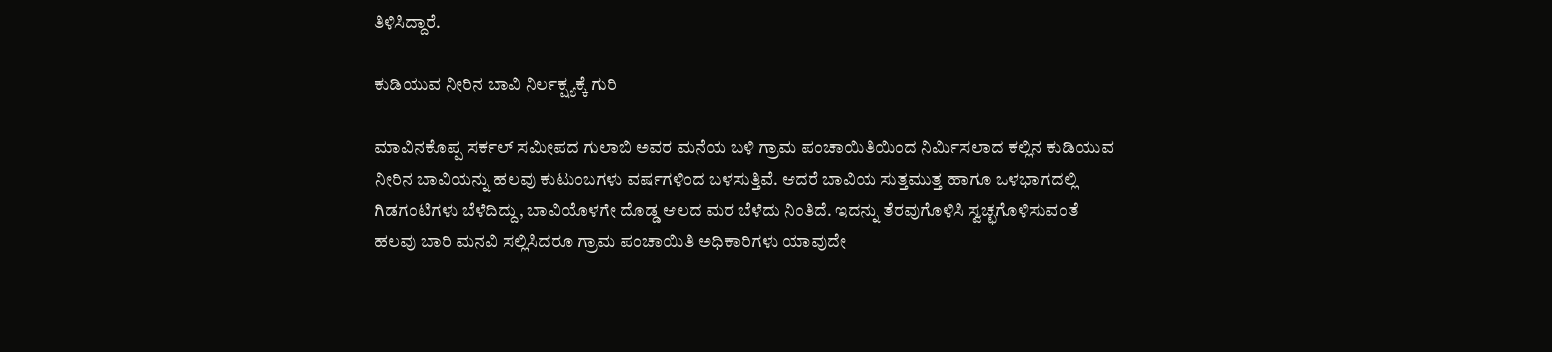ತಿಳಿಸಿದ್ದಾರೆ.

ಕುಡಿಯುವ ನೀರಿನ ಬಾವಿ ನಿರ್ಲಕ್ಷ್ಯಕ್ಕೆ ಗುರಿ

ಮಾವಿನಕೊಪ್ಪ ಸರ್ಕಲ್ ಸಮೀಪದ ಗುಲಾಬಿ ಅವರ ಮನೆಯ ಬಳಿ ಗ್ರಾಮ ಪಂಚಾಯಿತಿಯಿಂದ ನಿರ್ಮಿಸಲಾದ ಕಲ್ಲಿನ ಕುಡಿಯುವ ನೀರಿನ ಬಾವಿಯನ್ನು ಹಲವು ಕುಟುಂಬಗಳು ವರ್ಷಗಳಿಂದ ಬಳಸುತ್ತಿವೆ. ಆದರೆ ಬಾವಿಯ ಸುತ್ತಮುತ್ತ ಹಾಗೂ ಒಳಭಾಗದಲ್ಲಿ ಗಿಡಗಂಟಿಗಳು ಬೆಳೆದಿದ್ದು, ಬಾವಿಯೊಳಗೇ ದೊಡ್ಡ ಆಲದ ಮರ ಬೆಳೆದು ನಿಂತಿದೆ. ಇದನ್ನು ತೆರವುಗೊಳಿಸಿ ಸ್ವಚ್ಛಗೊಳಿಸುವಂತೆ ಹಲವು ಬಾರಿ ಮನವಿ ಸಲ್ಲಿಸಿದರೂ ಗ್ರಾಮ ಪಂಚಾಯಿತಿ ಅಧಿಕಾರಿಗಳು ಯಾವುದೇ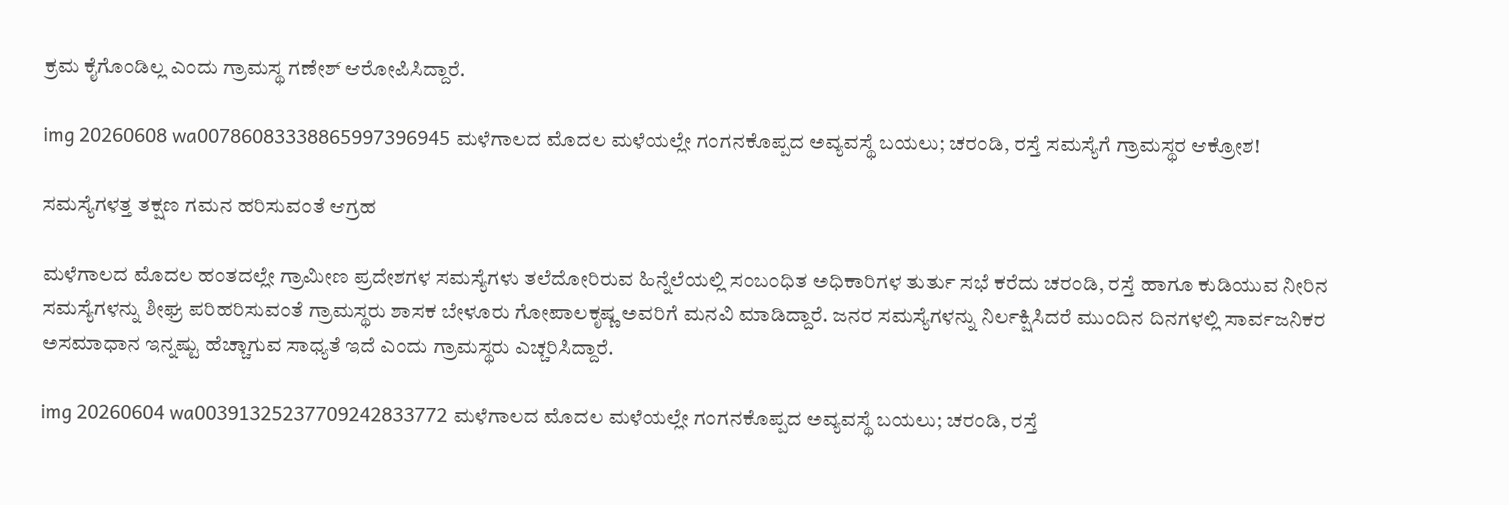ಕ್ರಮ ಕೈಗೊಂಡಿಲ್ಲ ಎಂದು ಗ್ರಾಮಸ್ಥ ಗಣೇಶ್ ಆರೋಪಿಸಿದ್ದಾರೆ.

img 20260608 wa00786083338865997396945 ಮಳೆಗಾಲದ ಮೊದಲ ಮಳೆಯಲ್ಲೇ ಗಂಗನಕೊಪ್ಪದ ಅವ್ಯವಸ್ಥೆ ಬಯಲು; ಚರಂಡಿ, ರಸ್ತೆ ಸಮಸ್ಯೆಗೆ ಗ್ರಾಮಸ್ಥರ ಆಕ್ರೋಶ!

ಸಮಸ್ಯೆಗಳತ್ತ ತಕ್ಷಣ ಗಮನ ಹರಿಸುವಂತೆ ಆಗ್ರಹ

ಮಳೆಗಾಲದ ಮೊದಲ ಹಂತದಲ್ಲೇ ಗ್ರಾಮೀಣ ಪ್ರದೇಶಗಳ ಸಮಸ್ಯೆಗಳು ತಲೆದೋರಿರುವ ಹಿನ್ನೆಲೆಯಲ್ಲಿ ಸಂಬಂಧಿತ ಅಧಿಕಾರಿಗಳ ತುರ್ತು ಸಭೆ ಕರೆದು ಚರಂಡಿ, ರಸ್ತೆ ಹಾಗೂ ಕುಡಿಯುವ ನೀರಿನ ಸಮಸ್ಯೆಗಳನ್ನು ಶೀಘ್ರ ಪರಿಹರಿಸುವಂತೆ ಗ್ರಾಮಸ್ಥರು ಶಾಸಕ ಬೇಳೂರು ಗೋಪಾಲಕೃಷ್ಣ ಅವರಿಗೆ ಮನವಿ ಮಾಡಿದ್ದಾರೆ. ಜನರ ಸಮಸ್ಯೆಗಳನ್ನು ನಿರ್ಲಕ್ಷಿಸಿದರೆ ಮುಂದಿನ ದಿನಗಳಲ್ಲಿ ಸಾರ್ವಜನಿಕರ ಅಸಮಾಧಾನ ಇನ್ನಷ್ಟು ಹೆಚ್ಚಾಗುವ ಸಾಧ್ಯತೆ ಇದೆ ಎಂದು ಗ್ರಾಮಸ್ಥರು ಎಚ್ಚರಿಸಿದ್ದಾರೆ.

img 20260604 wa00391325237709242833772 ಮಳೆಗಾಲದ ಮೊದಲ ಮಳೆಯಲ್ಲೇ ಗಂಗನಕೊಪ್ಪದ ಅವ್ಯವಸ್ಥೆ ಬಯಲು; ಚರಂಡಿ, ರಸ್ತೆ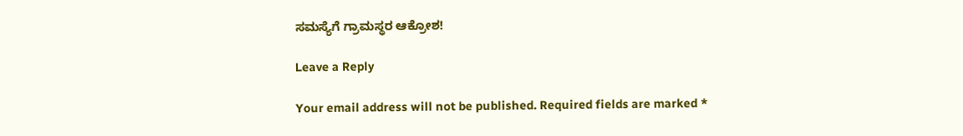ಸಮಸ್ಯೆಗೆ ಗ್ರಾಮಸ್ಥರ ಆಕ್ರೋಶ!

Leave a Reply

Your email address will not be published. Required fields are marked *